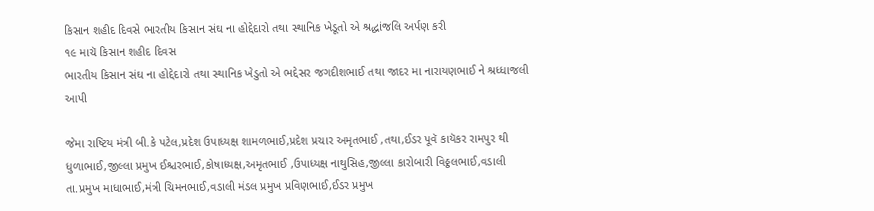કિસાન શહીદ દિવસે ભારતીય કિસાન સંઘ ના હોદ્દેદારો તથા સ્થાનિક ખેડૂતો એ શ્રદ્ધાંજલિ અર્પણ કરી
૧૯ માચૅ કિસાન શહીદ દિવસ
ભારતીય કિસાન સંઘ ના હોદ્દેદારો તથા સ્થાનિક ખેડુતો એ ભદ્દેસર જગદીશભાઈ તથા જાદર મા નારાયણભાઈ ને શ્રધ્ધાજલી આપી

જેમા રાષ્ટિય મંત્રી બી.કે પટેલ,પ્રદેશ ઉપાધ્યક્ષ શામળભાઈ,પ્રદેશ પ્રચાર અમૃતભાઈ ,તથા,ઈડર પૂવૅ કાયૅકર રામપુર થી ધુળાભાઈ,જીલ્લા પ્રમુખ ઈશ્ચરભાઈ,કોષાધ્યક્ષ,અમૃતભાઈ ,ઉપાધ્યક્ષ નાથુસિહ,જીલ્લા કારોબારી વિઠ્ઠલભાઈ,વડાલી
તા.પ્રમુખ માધાભાઈ,મંત્રી ચિમનભાઈ,વડાલી મંડલ પ્રમુખ પ્રવિણભાઈ,ઈડર પ્રમુખ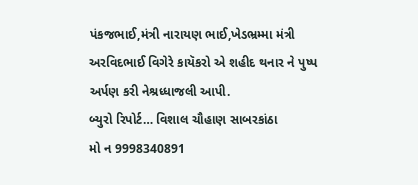પંકજભાઈ,મંત્રી નારાયણ ભાઈ,ખેડભ્રમ્મા મંત્રી અરવિદભાઈ વિગેરે કાયૅકરો એ શહીદ થનાર ને પુષ્પ અર્પણ કરી નેશ્રધ્ધાજલી આપી.
બ્યુરો રિપોર્ટ… વિશાલ ચૌહાણ સાબરકાંઠા
મો ન 9998340891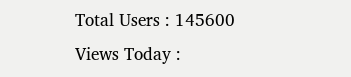Total Users : 145600
Views Today :